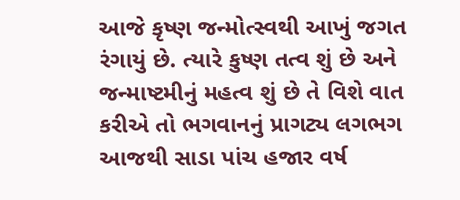આજે કૃષ્ણ જન્મોત્સ્વથી આખું જગત રંગાયું છે. ત્યારે કુષ્ણ તત્વ શું છે અને જન્માષ્ટમીનું મહત્વ શું છે તે વિશે વાત કરીએ તો ભગવાનનું પ્રાગટ્ય લગભગ આજથી સાડા પાંચ હજાર વર્ષ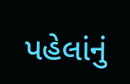પહેલાંનું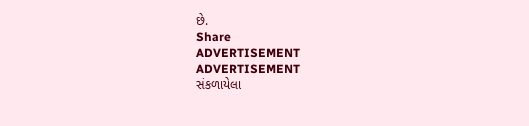છે.
Share
ADVERTISEMENT
ADVERTISEMENT
સંકળાયેલા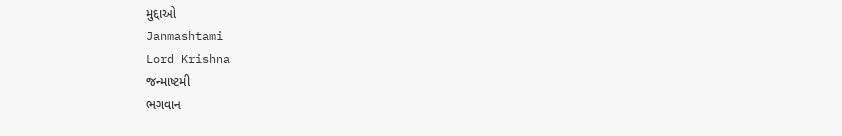મુદ્દાઓ
Janmashtami
Lord Krishna
જન્માષ્ટમી
ભગવાન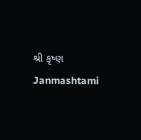શ્રી કૃષ્ણ
Janmashtami